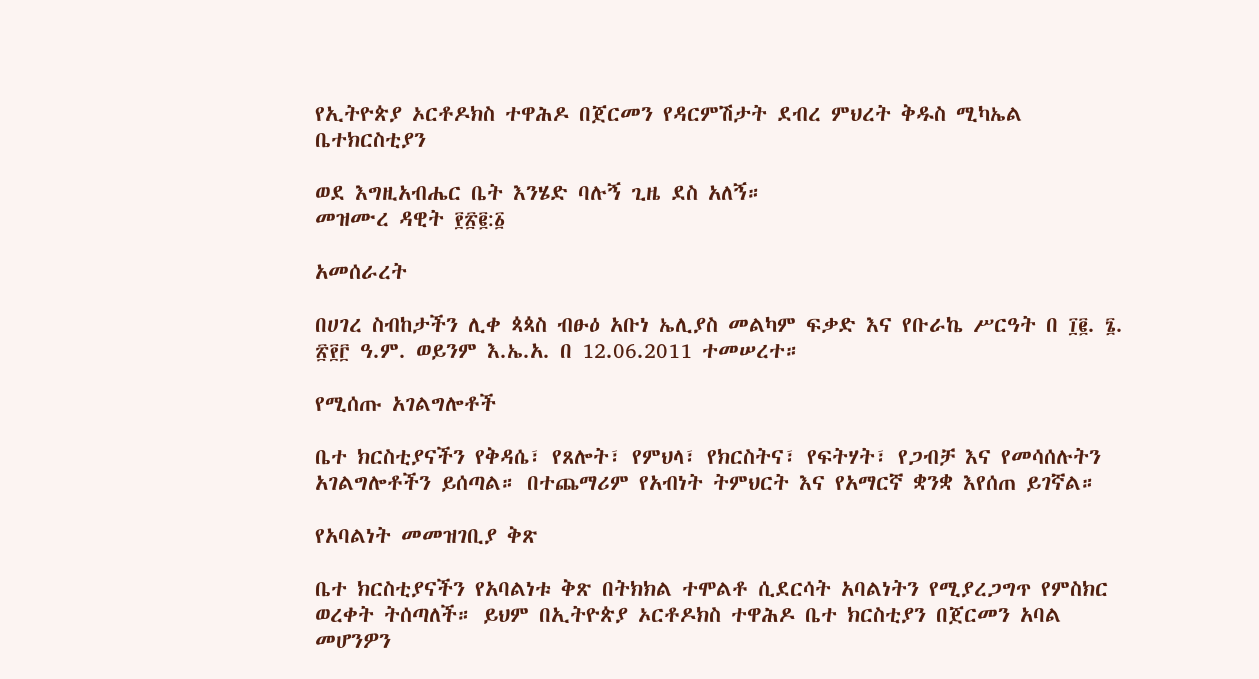የኢትዮጵያ ኦርቶዶክስ ተዋሕዶ በጀርመን የዳርምሽታት ደብረ ምህረት ቅዱስ ሚካኤል ቤተክርስቲያን

ወደ እግዚአብሔር ቤት እንሄድ ባሉኝ ጊዜ ደስ አለኝ።
መዝሙረ ዳዊት ፻፳፪:፩

አመሰራረት

በሀገረ ስብከታችን ሊቀ ጳጳስ ብፁዕ አቡነ ኤሊያስ መልካም ፍቃድ እና የቡራኬ ሥርዓት በ ፲፪. ፮. ፳፻፫ ዓ.ም. ወይንም እ.ኤ.አ. በ 12.06.2011 ተመሠረተ።

የሚሰጡ አገልግሎቶች

ቤተ ክርስቲያናችን የቅዳሴ፣ የጸሎት፣ የምህላ፣ የክርስትና፣ የፍትሃት፣ የጋብቻ እና የመሳሰሉትን አገልግሎቶችን ይሰጣል። በተጨማሪም የአብነት ትምህርት እና የአማርኛ ቋንቋ እየሰጠ ይገኛል።

የአባልነት መመዝገቢያ ቅጽ

ቤተ ክርስቲያናችን የአባልነቱ ቅጽ በትክክል ተሞልቶ ሲደርሳት አባልነትን የሚያረጋግጥ የምስክር ወረቀት ትሰጣለች። ይህም በኢትዮጵያ ኦርቶዶክስ ተዋሕዶ ቤተ ክርስቲያን በጀርመን አባል መሆንዎን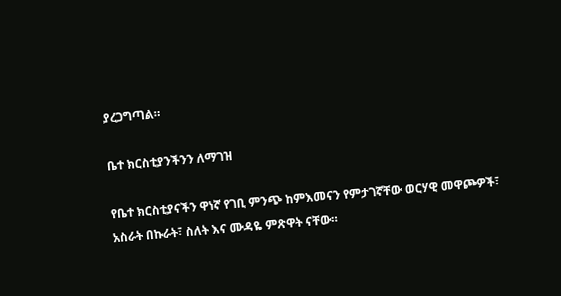ያረጋግጣል።

ቤተ ክርስቲያንችንን ለማገዝ

የቤተ ክርስቲያናችን ዋነኛ የገቢ ምንጭ ከምእመናን የምታገኛቸው ወርሃዊ መዋጮዎች፣ አስራት በኩራት፣ ስለት እና ሙዳዬ ምጽዋት ናቸው።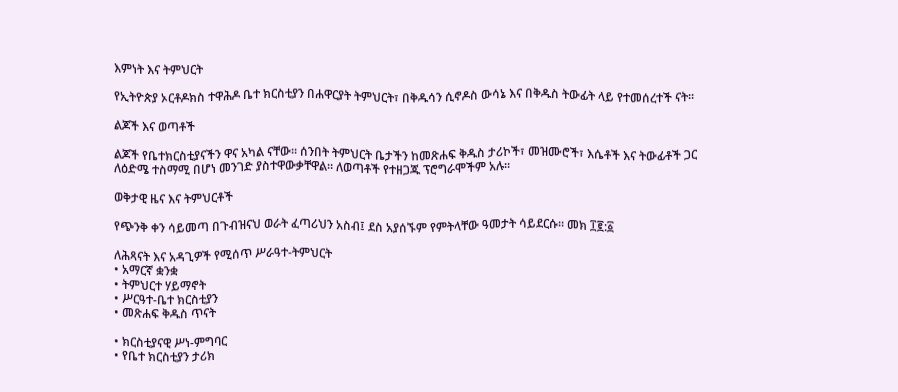እምነት እና ትምህርት

የኢትዮጵያ ኦርቶዶክስ ተዋሕዶ ቤተ ክርስቲያን በሐዋርያት ትምህርት፣ በቅዱሳን ሲኖዶስ ውሳኔ እና በቅዱስ ትውፊት ላይ የተመሰረተች ናት።

ልጆች እና ወጣቶች

ልጆች የቤተክርስቲያናችን ዋና አካል ናቸው። ሰንበት ትምህርት ቤታችን ከመጽሐፍ ቅዱስ ታሪኮች፣ መዝሙሮች፣ እሴቶች እና ትውፊቶች ጋር ለዕድሜ ተስማሚ በሆነ መንገድ ያስተዋውቃቸዋል። ለወጣቶች የተዘጋጁ ፕሮግራሞችም አሉ።

ወቅታዊ ዜና እና ትምህርቶች

የጭንቅ ቀን ሳይመጣ በጉብዝናህ ወራት ፈጣሪህን አስብ፤ ደስ አያሰኙም የምትላቸው ዓመታት ሳይደርሱ። መክ ፲፪:፩

ለሕጻናት እና አዳጊዎች የሚሰጥ ሥራዓተ-ትምህርት
• አማርኛ ቋንቋ
• ትምህርተ ሃይማኖት
• ሥርዓተ-ቤተ ክርስቲያን
• መጽሐፍ ቅዱስ ጥናት

• ክርስቲያናዊ ሥነ-ምግባር
• የቤተ ክርስቲያን ታሪክ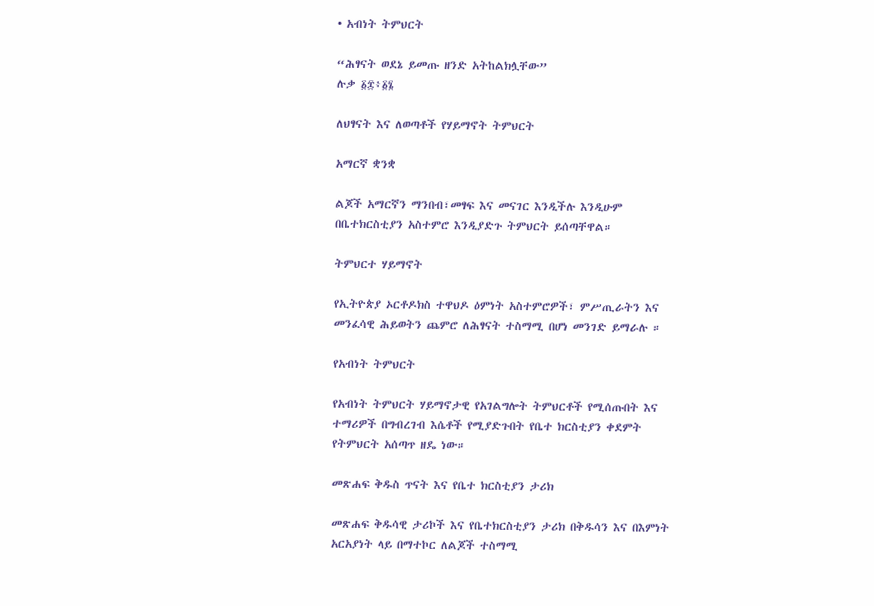• አብነት ትምህርት

“ሕፃናት ወደኔ ይመጡ ዘንድ አትከልክሏቸው”
ሉቃ ፩፰፥፩፮

ለህፃናት እና ለወጣቶች የሃይማኖት ትምህርት

አማርኛ ቋንቋ

ልጆች አማርኛን ማንበብ፣መፃፍ እና መናገር እንዲችሉ እንዲሁም በቤተክርስቲያን አስተምሮ እንዲያድጉ ትምህርት ይሰጣቸዋል።

ትምህርተ ሃይማኖት

የኢትዮጵያ ኦርቶዶክስ ተዋህዶ ዕምነት አስተምሮዎች፣ ምሥጢራትን እና መንፈሳዊ ሕይወትን ጨምሮ ለሕፃናት ተስማሚ በሆነ መንገድ ይማራሉ ።

የአብነት ትምህርት

የአብነት ትምህርት ሃይማኖታዊ የአገልግሎት ትምህርቶች የሚሰጡበት እና ተማሪዎች በግብረገብ እሴቶች የሚያድጉበት የቤተ ክርስቲያን ቀደምት የትምህርት አሰጣጥ ዘዴ ነው።

መጽሐፍ ቅዱስ ጥናት እና የቤተ ክርስቲያን ታሪክ

መጽሐፍ ቅዱሳዊ ታሪኮች እና የቤተክርስቲያን ታሪክ በቅዱሳን እና በእምነት አርአያነት ላይ በማተኮር ለልጆች ተስማሚ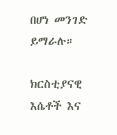በሆነ መንገድ ይማራሉ።

ክርስቲያናዊ እሴቶች እና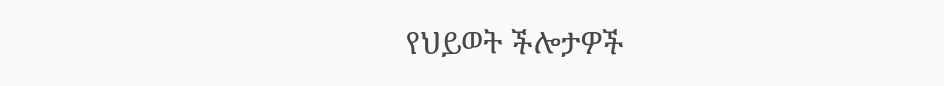የህይወት ችሎታዎች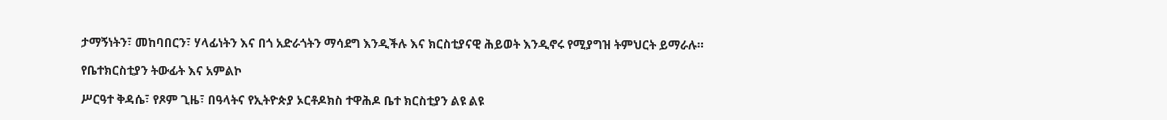ታማኝነትን፣ መከባበርን፣ ሃላፊነትን እና በጎ አድራጎትን ማሳደግ እንዲችሉ እና ክርስቲያናዊ ሕይወት እንዲኖሩ የሚያግዝ ትምህርት ይማራሉ።

የቤተክርስቲያን ትውፊት እና አምልኮ

ሥርዓተ ቅዳሴ፣ የጾም ጊዜ፣ በዓላትና የኢትዮጵያ ኦርቶዶክስ ተዋሕዶ ቤተ ክርስቲያን ልዩ ልዩ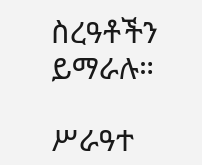ስረዓቶችን ይማራሉ።

ሥራዓተ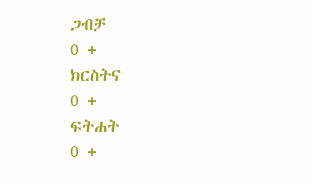ጋብቻ
0 +
ክርስትና
0 +
ፍትሐት
0 +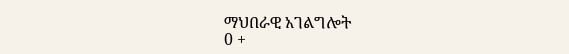ማህበራዊ አገልግሎት
0 +